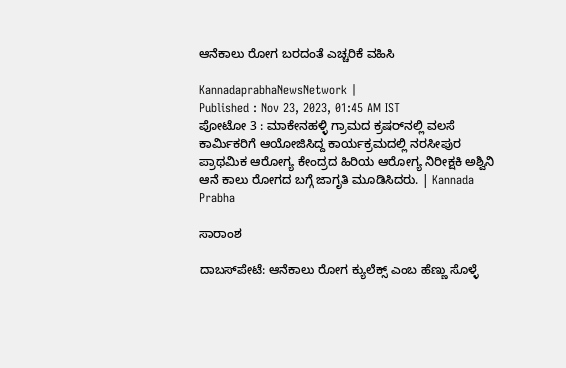ಆನೆಕಾಲು ರೋಗ ಬರದಂತೆ ಎಚ್ಚರಿಕೆ ವಹಿಸಿ

KannadaprabhaNewsNetwork |
Published : Nov 23, 2023, 01:45 AM IST
ಪೋಟೋ 3 : ಮಾಕೇನಹಳ್ಳಿ ಗ್ರಾಮದ ಕ್ರಷರ್‌ನಲ್ಲಿ ವಲಸೆ ಕಾರ್ಮಿಕರಿಗೆ ಆಯೋಜಿಸಿದ್ದ ಕಾರ್ಯಕ್ರಮದಲ್ಲಿ ನರಸೀಪುರ ಪ್ರಾಥಮಿಕ ಆರೋಗ್ಯ ಕೇಂದ್ರದ ಹಿರಿಯ ಆರೋಗ್ಯ ನಿರೀಕ್ಷಕಿ ಅಶ್ವಿನಿ ಆನೆ ಕಾಲು ರೋಗದ ಬಗ್ಗೆ ಜಾಗೃತಿ ಮೂಡಿಸಿದರು. | Kannada Prabha

ಸಾರಾಂಶ

ದಾಬಸ್‌ಪೇಟೆ: ಆನೆಕಾಲು ರೋಗ ಕ್ಯುಲೆಕ್ಸ್ ಎಂಬ ಹೆಣ್ಣು ಸೊಳ್ಳೆ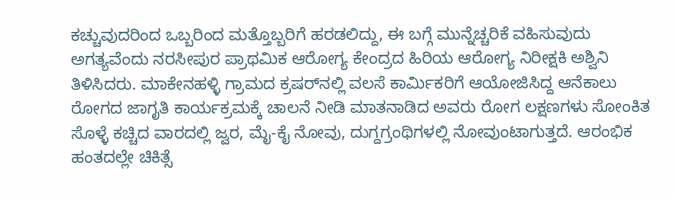ಕಚ್ಚುವುದರಿಂದ ಒಬ್ಬರಿಂದ ಮತ್ತೊಬ್ಬರಿಗೆ ಹರಡಲಿದ್ದು, ಈ ಬಗ್ಗೆ ಮುನ್ನೆಚ್ಚರಿಕೆ ವಹಿಸುವುದು ಅಗತ್ಯವೆಂದು ನರಸೀಪುರ ಪ್ರಾಥಮಿಕ ಆರೋಗ್ಯ ಕೇಂದ್ರದ ಹಿರಿಯ ಆರೋಗ್ಯ ನಿರೀಕ್ಷಕಿ ಅಶ್ವಿನಿ ತಿಳಿಸಿದರು. ಮಾಕೇನಹಳ್ಳಿ ಗ್ರಾಮದ ಕ್ರಷರ್‌ನಲ್ಲಿ ವಲಸೆ ಕಾರ್ಮಿಕರಿಗೆ ಆಯೋಜಿಸಿದ್ದ ಆನೆಕಾಲು ರೋಗದ ಜಾಗೃತಿ ಕಾರ್ಯಕ್ರಮಕ್ಕೆ ಚಾಲನೆ ನೀಡಿ ಮಾತನಾಡಿದ ಅವರು ರೋಗ ಲಕ್ಷಣಗಳು ಸೋಂಕಿತ ಸೊಳ್ಳೆ ಕಚ್ಚಿದ ವಾರದಲ್ಲಿ ಜ್ವರ, ಮೈ-ಕೈ ನೋವು, ದುಗ್ದಗ್ರಂಥಿಗಳಲ್ಲಿ ನೋವುಂಟಾಗುತ್ತದೆ. ಆರಂಭಿಕ ಹಂತದಲ್ಲೇ ಚಿಕಿತ್ಸೆ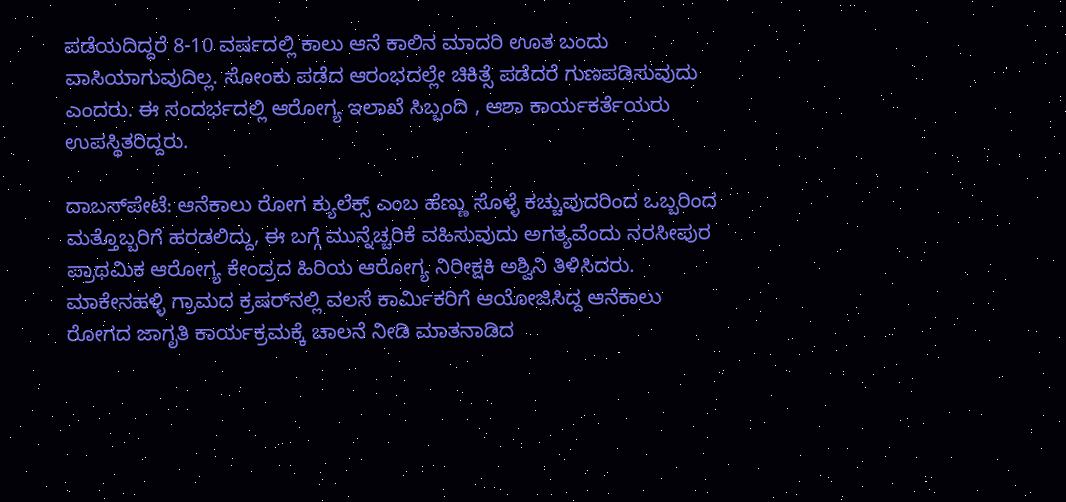ಪಡೆಯದಿದ್ದರೆ 8-10 ವರ್ಷದಲ್ಲಿ ಕಾಲು ಆನೆ ಕಾಲಿನ ಮಾದರಿ ಊತ ಬಂದು ವಾಸಿಯಾಗುವುದಿಲ್ಲ. ಸೋಂಕು ಪಡೆದ ಆರಂಭದಲ್ಲೇ ಚಿಕಿತ್ಸೆ ಪಡೆದರೆ ಗುಣಪಡಿಸುವುದು ಎಂದರು. ಈ ಸಂದರ್ಭದಲ್ಲಿ ಆರೋಗ್ಯ ಇಲಾಖೆ ಸಿಬ್ಬಂದಿ , ಆಶಾ ಕಾರ್ಯಕರ್ತೆಯರು ಉಪಸ್ಥಿತರಿದ್ದರು.

ದಾಬಸ್‌ಪೇಟೆ: ಆನೆಕಾಲು ರೋಗ ಕ್ಯುಲೆಕ್ಸ್ ಎಂಬ ಹೆಣ್ಣು ಸೊಳ್ಳೆ ಕಚ್ಚುವುದರಿಂದ ಒಬ್ಬರಿಂದ ಮತ್ತೊಬ್ಬರಿಗೆ ಹರಡಲಿದ್ದು, ಈ ಬಗ್ಗೆ ಮುನ್ನೆಚ್ಚರಿಕೆ ವಹಿಸುವುದು ಅಗತ್ಯವೆಂದು ನರಸೀಪುರ ಪ್ರಾಥಮಿಕ ಆರೋಗ್ಯ ಕೇಂದ್ರದ ಹಿರಿಯ ಆರೋಗ್ಯ ನಿರೀಕ್ಷಕಿ ಅಶ್ವಿನಿ ತಿಳಿಸಿದರು. ಮಾಕೇನಹಳ್ಳಿ ಗ್ರಾಮದ ಕ್ರಷರ್‌ನಲ್ಲಿ ವಲಸೆ ಕಾರ್ಮಿಕರಿಗೆ ಆಯೋಜಿಸಿದ್ದ ಆನೆಕಾಲು ರೋಗದ ಜಾಗೃತಿ ಕಾರ್ಯಕ್ರಮಕ್ಕೆ ಚಾಲನೆ ನೀಡಿ ಮಾತನಾಡಿದ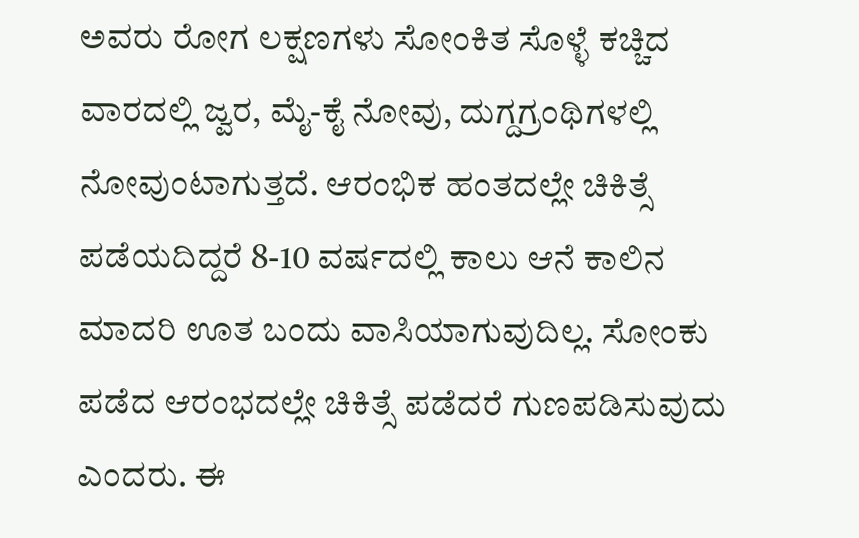ಅವರು ರೋಗ ಲಕ್ಷಣಗಳು ಸೋಂಕಿತ ಸೊಳ್ಳೆ ಕಚ್ಚಿದ ವಾರದಲ್ಲಿ ಜ್ವರ, ಮೈ-ಕೈ ನೋವು, ದುಗ್ದಗ್ರಂಥಿಗಳಲ್ಲಿ ನೋವುಂಟಾಗುತ್ತದೆ. ಆರಂಭಿಕ ಹಂತದಲ್ಲೇ ಚಿಕಿತ್ಸೆ ಪಡೆಯದಿದ್ದರೆ 8-10 ವರ್ಷದಲ್ಲಿ ಕಾಲು ಆನೆ ಕಾಲಿನ ಮಾದರಿ ಊತ ಬಂದು ವಾಸಿಯಾಗುವುದಿಲ್ಲ. ಸೋಂಕು ಪಡೆದ ಆರಂಭದಲ್ಲೇ ಚಿಕಿತ್ಸೆ ಪಡೆದರೆ ಗುಣಪಡಿಸುವುದು ಎಂದರು. ಈ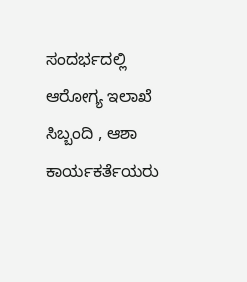ಸಂದರ್ಭದಲ್ಲಿ ಆರೋಗ್ಯ ಇಲಾಖೆ ಸಿಬ್ಬಂದಿ , ಆಶಾ ಕಾರ್ಯಕರ್ತೆಯರು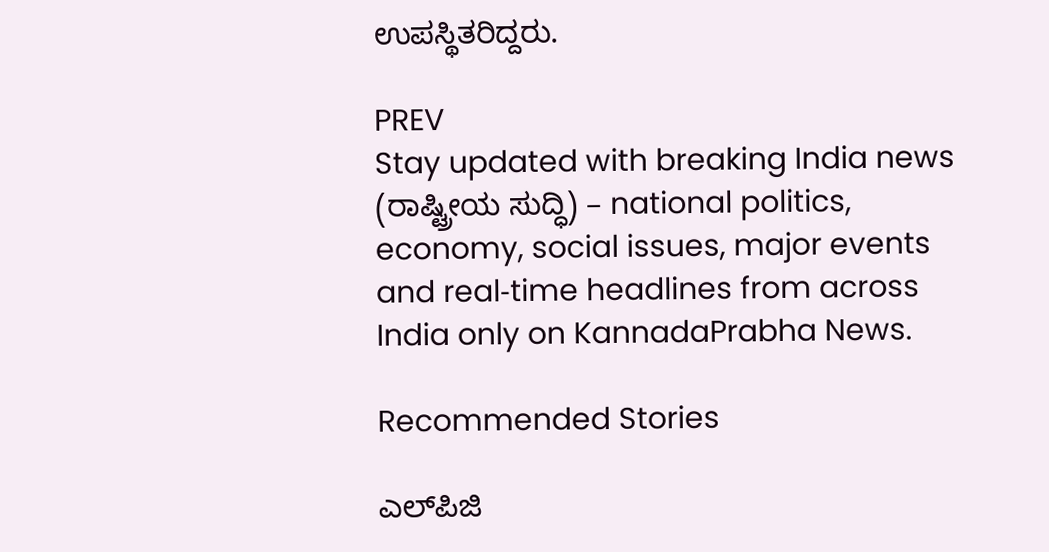ಉಪಸ್ಥಿತರಿದ್ದರು.

PREV
Stay updated with breaking India news (ರಾಷ್ಟ್ರೀಯ ಸುದ್ಧಿ) – national politics, economy, social issues, major events and real‑time headlines from across India only on KannadaPrabha News.

Recommended Stories

ಎಲ್‌ಪಿಜಿ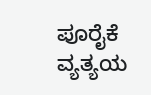ಪೂರೈಕೆ ವ್ಯತ್ಯಯ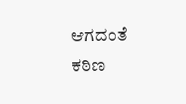ಆಗದಂತೆ ಕಠಿಣ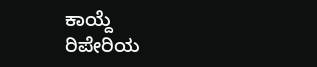ಕಾಯ್ದೆ
ರಿಪೇರಿಯ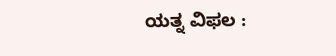ಯತ್ನ ವಿಫಲ :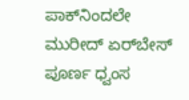ಪಾಕ್‌ನಿಂದಲೇ ಮುರೀದ್ ಏರ್‌ಬೇಸ್‌ ಪೂರ್ಣ ಧ್ವಂಸ